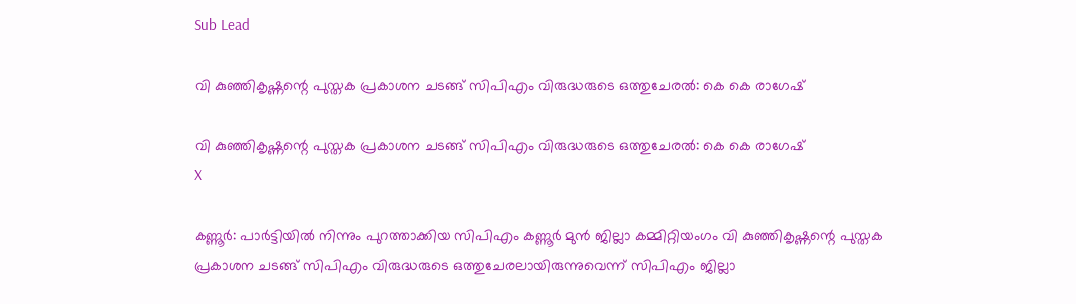Sub Lead

വി കുഞ്ഞികൃഷ്ണന്റെ പുസ്തക പ്രകാശന ചടങ്ങ് സിപിഎം വിരുദ്ധരുടെ ഒത്തുചേരല്‍: കെ കെ രാഗേഷ്

വി കുഞ്ഞികൃഷ്ണന്റെ പുസ്തക പ്രകാശന ചടങ്ങ് സിപിഎം വിരുദ്ധരുടെ ഒത്തുചേരല്‍: കെ കെ രാഗേഷ്
X

കണ്ണൂര്‍: പാര്‍ട്ടിയില്‍ നിന്നും പുറത്താക്കിയ സിപിഎം കണ്ണൂര്‍ മുന്‍ ജില്ലാ കമ്മിറ്റിയംഗം വി കുഞ്ഞികൃഷ്ണന്റെ പുസ്തക പ്രകാശന ചടങ്ങ് സിപിഎം വിരുദ്ധരുടെ ഒത്തുചേരലായിരുന്നുവെന്ന് സിപിഎം ജില്ലാ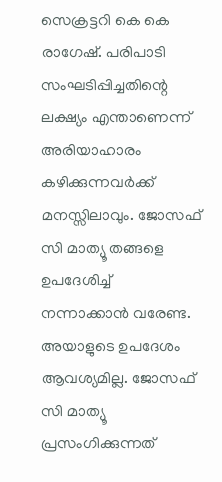സെക്രട്ടറി കെ കെ രാഗേഷ്. പരിപാടി സംഘടിപ്പിച്ചതിന്റെ ലക്ഷ്യം എന്താണെന്ന് അരിയാഹാരം കഴിക്കുന്നവര്‍ക്ക് മനസ്സിലാവും. ജോസഫ് സി മാത്യൂ തങ്ങളെ ഉപദേശിച്ച് നന്നാക്കാന്‍ വരേണ്ട. അയാളുടെ ഉപദേശം ആവശ്യമില്ല. ജോസഫ് സി മാത്യൂ പ്രസംഗിക്കുന്നത്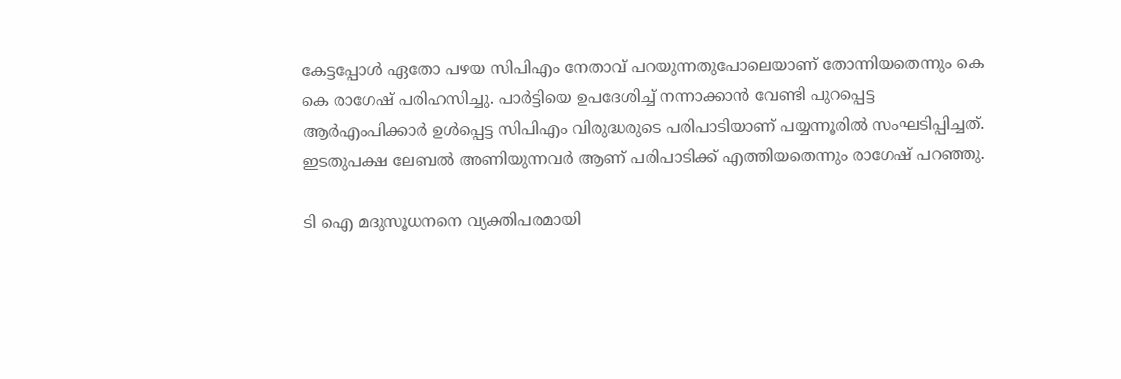കേട്ടപ്പോള്‍ ഏതോ പഴയ സിപിഎം നേതാവ് പറയുന്നതുപോലെയാണ് തോന്നിയതെന്നും കെ കെ രാഗേഷ് പരിഹസിച്ചു. പാര്‍ട്ടിയെ ഉപദേശിച്ച് നന്നാക്കാന്‍ വേണ്ടി പുറപ്പെട്ട ആര്‍എംപിക്കാര്‍ ഉള്‍പ്പെട്ട സിപിഎം വിരുദ്ധരുടെ പരിപാടിയാണ് പയ്യന്നൂരില്‍ സംഘടിപ്പിച്ചത്. ഇടതുപക്ഷ ലേബല്‍ അണിയുന്നവര്‍ ആണ് പരിപാടിക്ക് എത്തിയതെന്നും രാഗേഷ് പറഞ്ഞു.

ടി ഐ മദുസൂധനനെ വ്യക്തിപരമായി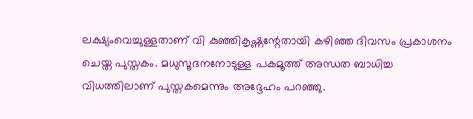ലക്ഷ്യംവെച്ചുള്ളതാണ് വി കുഞ്ഞികൃഷ്ണന്റേതായി കഴിഞ്ഞ ദിവസം പ്രകാശനം ചെയ്ത പുസ്തകം. മധുസൂദനനോടുള്ള പകമൂത്ത് അന്ധത ബാധിച്ച വിധത്തിലാണ് പുസ്തകമെന്നും അദ്ദേഹം പറഞ്ഞു.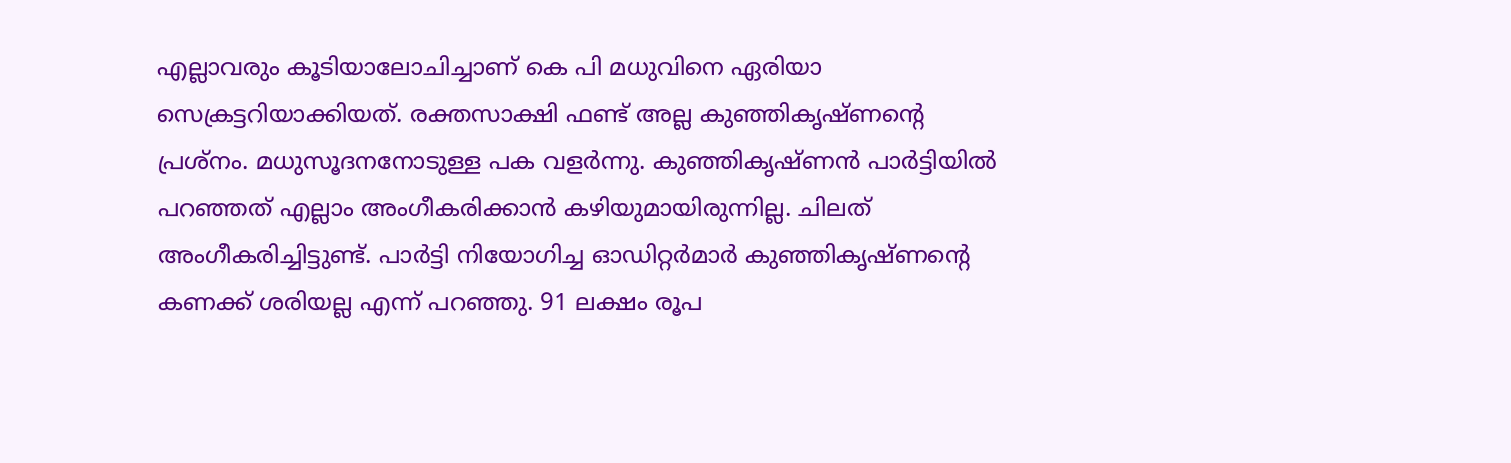എല്ലാവരും കൂടിയാലോചിച്ചാണ് കെ പി മധുവിനെ ഏരിയാ സെക്രട്ടറിയാക്കിയത്. രക്തസാക്ഷി ഫണ്ട് അല്ല കുഞ്ഞികൃഷ്ണന്റെ പ്രശ്നം. മധുസൂദനനോടുള്ള പക വളര്‍ന്നു. കുഞ്ഞികൃഷ്ണന്‍ പാര്‍ട്ടിയില്‍ പറഞ്ഞത് എല്ലാം അംഗീകരിക്കാന്‍ കഴിയുമായിരുന്നില്ല. ചിലത് അംഗീകരിച്ചിട്ടുണ്ട്. പാര്‍ട്ടി നിയോഗിച്ച ഓഡിറ്റര്‍മാര്‍ കുഞ്ഞികൃഷ്ണന്റെ കണക്ക് ശരിയല്ല എന്ന് പറഞ്ഞു. 91 ലക്ഷം രൂപ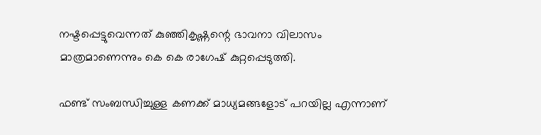നഷ്ടപ്പെട്ടുവെന്നത് കുഞ്ഞികൃഷ്ണന്റെ ഭാവനാ വിലാസം മാത്രമാണെന്നും കെ കെ രാഗേഷ് കുറ്റപ്പെടുത്തി.

ഫണ്ട് സംബന്ധിച്ചുള്ള കണക്ക് മാധ്യമങ്ങളോട് പറയില്ല എന്നാണ്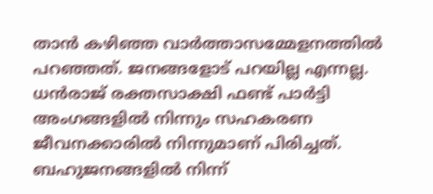താന്‍ കഴിഞ്ഞ വാര്‍ത്താസമ്മേളനത്തില്‍ പറഞ്ഞത്. ജനങ്ങളോട് പറയില്ല എന്നല്ല. ധന്‍രാജ് രക്തസാക്ഷി ഫണ്ട് പാര്‍ട്ടി അംഗങ്ങളില്‍ നിന്നും സഹകരണ ജീവനക്കാരില്‍ നിന്നുമാണ് പിരിച്ചത്. ബഹുജനങ്ങളില്‍ നിന്ന്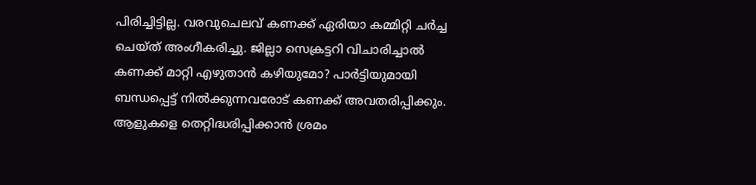പിരിച്ചിട്ടില്ല. വരവുചെലവ് കണക്ക് ഏരിയാ കമ്മിറ്റി ചര്‍ച്ച ചെയ്ത് അംഗീകരിച്ചു. ജില്ലാ സെക്രട്ടറി വിചാരിച്ചാല്‍ കണക്ക് മാറ്റി എഴുതാന്‍ കഴിയുമോ? പാര്‍ട്ടിയുമായി ബന്ധപ്പെട്ട് നില്‍ക്കുന്നവരോട് കണക്ക് അവതരിപ്പിക്കും. ആളുകളെ തെറ്റിദ്ധരിപ്പിക്കാന്‍ ശ്രമം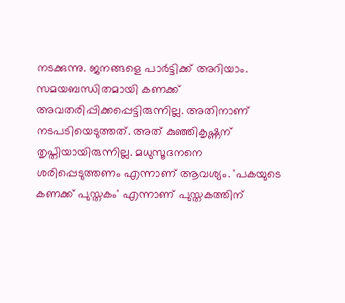നടക്കുന്നു. ജനങ്ങളെ പാര്‍ട്ടിക്ക് അറിയാം. സമയബന്ധിതമായി കണക്ക് അവതരിപ്പിക്കപ്പെട്ടിരുന്നില്ല. അതിനാണ് നടപടിയെടുത്തത്. അത് കുഞ്ഞികൃഷ്ണന് തൃപ്തിയായിരുന്നില്ല. മധുസൂദനനെ ശരിപ്പെടുത്തണം എന്നാണ് ആവശ്യം. 'പകയുടെ കണക്ക് പുസ്തകം' എന്നാണ് പുസ്തകത്തിന്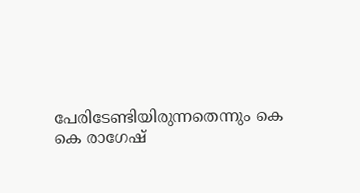പേരിടേണ്ടിയിരുന്നതെന്നും കെ കെ രാഗേഷ്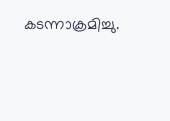കടന്നാക്രമിച്ചു.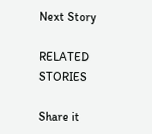Next Story

RELATED STORIES

Share it